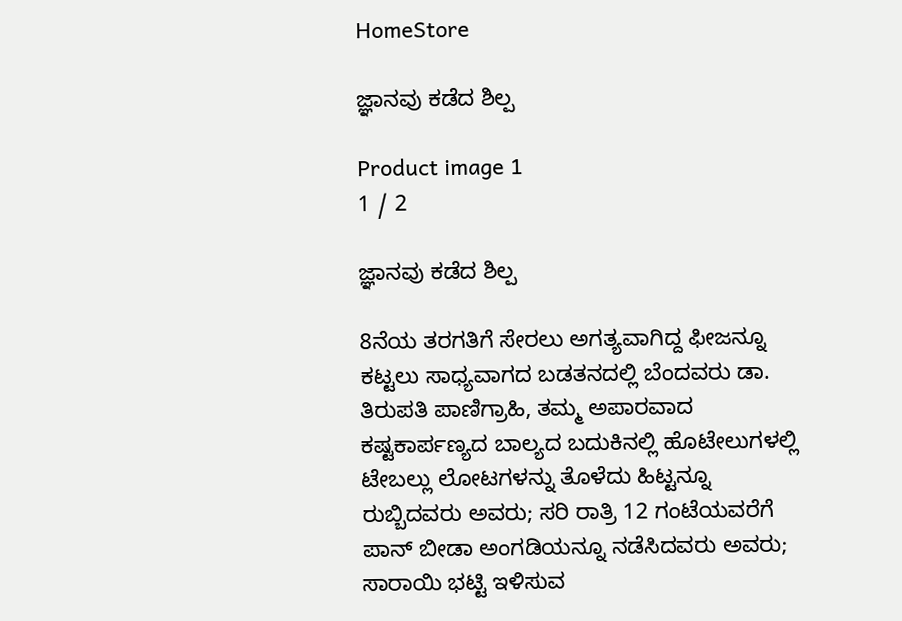HomeStore

ಜ್ಞಾನವು ಕಡೆದ ಶಿಲ್ಪ

Product image 1
1 / 2

ಜ್ಞಾನವು ಕಡೆದ ಶಿಲ್ಪ

8ನೆಯ ತರಗತಿಗೆ ಸೇರಲು ಅಗತ್ಯವಾಗಿದ್ದ ಫೀಜನ್ನೂ ಕಟ್ಟಲು ಸಾಧ್ಯವಾಗದ ಬಡತನದಲ್ಲಿ ಬೆಂದವರು ಡಾ. ತಿರುಪತಿ ಪಾಣಿಗ್ರಾಹಿ, ತಮ್ಮ ಅಪಾರವಾದ ಕಷ್ಟಕಾರ್ಪಣ್ಯದ ಬಾಲ್ಯದ ಬದುಕಿನಲ್ಲಿ ಹೊಟೇಲುಗಳಲ್ಲಿ ಟೇಬಲ್ಲು ಲೋಟಗಳನ್ನು ತೊಳೆದು ಹಿಟ್ಟನ್ನೂ ರುಬ್ಬಿದವರು ಅವರು; ಸರಿ ರಾತ್ರಿ 12 ಗಂಟೆಯವರೆಗೆ ಪಾನ್ ಬೀಡಾ ಅಂಗಡಿಯನ್ನೂ ನಡೆಸಿದವರು ಅವರು; ಸಾರಾಯಿ ಭಟ್ಟಿ ಇಳಿಸುವ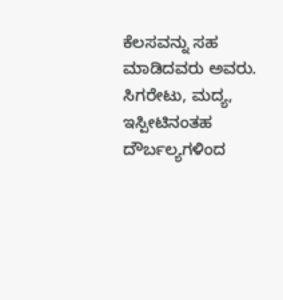ಕೆಲಸವನ್ನು ಸಹ ಮಾಡಿದವರು ಅವರು. ಸಿಗರೇಟು, ಮದ್ಯ, ಇಸ್ಪೀಟಿನಂತಹ ದೌರ್ಬಲ್ಯಗಳಿಂದ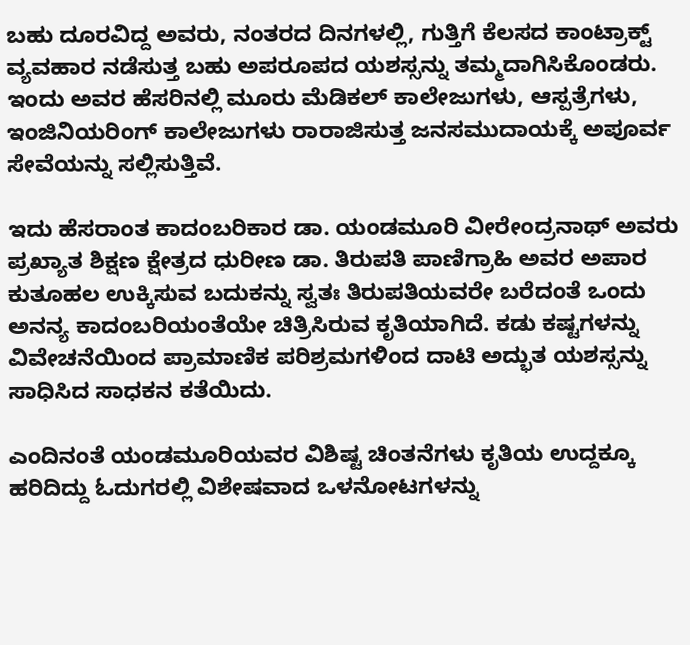ಬಹು ದೂರವಿದ್ದ ಅವರು, ನಂತರದ ದಿನಗಳಲ್ಲಿ, ಗುತ್ತಿಗೆ ಕೆಲಸದ ಕಾಂಟ್ರಾಕ್ಟ್ ವ್ಯವಹಾರ ನಡೆಸುತ್ತ ಬಹು ಅಪರೂಪದ ಯಶಸ್ಸನ್ನು ತಮ್ಮದಾಗಿಸಿಕೊಂಡರು. ಇಂದು ಅವರ ಹೆಸರಿನಲ್ಲಿ ಮೂರು ಮೆಡಿಕಲ್ ಕಾಲೇಜುಗಳು, ಆಸ್ಪತ್ರೆಗಳು, ಇಂಜಿನಿಯರಿಂಗ್‌ ಕಾಲೇಜುಗಳು ರಾರಾಜಿಸುತ್ತ ಜನಸಮುದಾಯಕ್ಕೆ ಅಪೂರ್ವ ಸೇವೆಯನ್ನು ಸಲ್ಲಿಸುತ್ತಿವೆ.

ಇದು ಹೆಸರಾಂತ ಕಾದಂಬರಿಕಾರ ಡಾ. ಯಂಡಮೂರಿ ವೀರೇಂದ್ರನಾಥ್ ಅವರು ಪ್ರಖ್ಯಾತ ಶಿಕ್ಷಣ ಕ್ಷೇತ್ರದ ಧುರೀಣ ಡಾ. ತಿರುಪತಿ ಪಾಣಿಗ್ರಾಹಿ ಅವರ ಅಪಾರ ಕುತೂಹಲ ಉಕ್ಕಿಸುವ ಬದುಕನ್ನು ಸ್ವತಃ ತಿರುಪತಿಯವರೇ ಬರೆದಂತೆ ಒಂದು ಅನನ್ಯ ಕಾದಂಬರಿಯಂತೆಯೇ ಚಿತ್ರಿಸಿರುವ ಕೃತಿಯಾಗಿದೆ. ಕಡು ಕಷ್ಟಗಳನ್ನು ವಿವೇಚನೆಯಿಂದ ಪ್ರಾಮಾಣಿಕ ಪರಿಶ್ರಮಗಳಿಂದ ದಾಟಿ ಅದ್ಭುತ ಯಶಸ್ಸನ್ನು ಸಾಧಿಸಿದ ಸಾಧಕನ ಕತೆಯಿದು.

ಎಂದಿನಂತೆ ಯಂಡಮೂರಿಯವರ ವಿಶಿಷ್ಟ ಚಿಂತನೆಗಳು ಕೃತಿಯ ಉದ್ದಕ್ಕೂ ಹರಿದಿದ್ದು ಓದುಗರಲ್ಲಿ ವಿಶೇಷವಾದ ಒಳನೋಟಗಳನ್ನು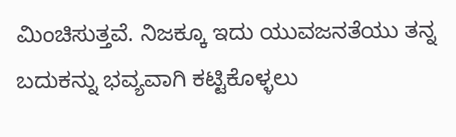ಮಿಂಚಿಸುತ್ತವೆ. ನಿಜಕ್ಕೂ ಇದು ಯುವಜನತೆಯು ತನ್ನ ಬದುಕನ್ನು ಭವ್ಯವಾಗಿ ಕಟ್ಟಿಕೊಳ್ಳಲು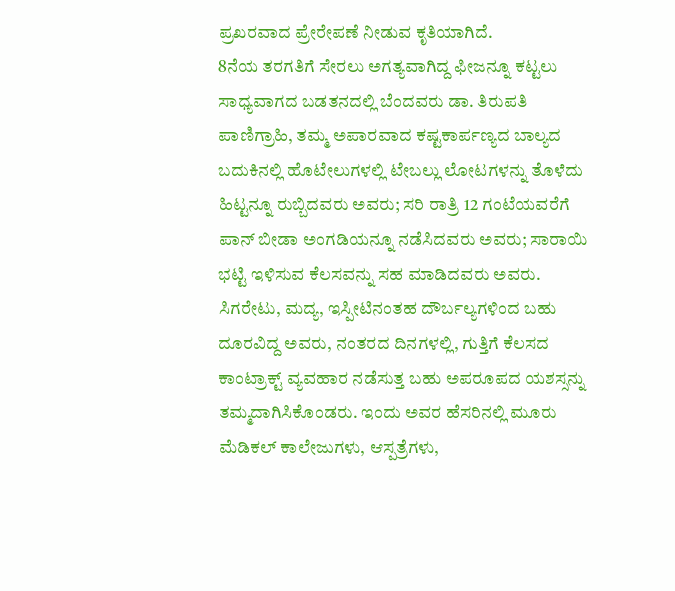ಪ್ರಖರವಾದ ಪ್ರೇರೇಪಣೆ ನೀಡುವ ಕೃತಿಯಾಗಿದೆ.
8ನೆಯ ತರಗತಿಗೆ ಸೇರಲು ಅಗತ್ಯವಾಗಿದ್ದ ಫೀಜನ್ನೂ ಕಟ್ಟಲು ಸಾಧ್ಯವಾಗದ ಬಡತನದಲ್ಲಿ ಬೆಂದವರು ಡಾ. ತಿರುಪತಿ ಪಾಣಿಗ್ರಾಹಿ, ತಮ್ಮ ಅಪಾರವಾದ ಕಷ್ಟಕಾರ್ಪಣ್ಯದ ಬಾಲ್ಯದ ಬದುಕಿನಲ್ಲಿ ಹೊಟೇಲುಗಳಲ್ಲಿ ಟೇಬಲ್ಲು ಲೋಟಗಳನ್ನು ತೊಳೆದು ಹಿಟ್ಟನ್ನೂ ರುಬ್ಬಿದವರು ಅವರು; ಸರಿ ರಾತ್ರಿ 12 ಗಂಟೆಯವರೆಗೆ ಪಾನ್ ಬೀಡಾ ಅಂಗಡಿಯನ್ನೂ ನಡೆಸಿದವರು ಅವರು; ಸಾರಾಯಿ ಭಟ್ಟಿ ಇಳಿಸುವ ಕೆಲಸವನ್ನು ಸಹ ಮಾಡಿದವರು ಅವರು. ಸಿಗರೇಟು, ಮದ್ಯ, ಇಸ್ಪೀಟಿನಂತಹ ದೌರ್ಬಲ್ಯಗಳಿಂದ ಬಹು ದೂರವಿದ್ದ ಅವರು, ನಂತರದ ದಿನಗಳಲ್ಲಿ, ಗುತ್ತಿಗೆ ಕೆಲಸದ ಕಾಂಟ್ರಾಕ್ಟ್ ವ್ಯವಹಾರ ನಡೆಸುತ್ತ ಬಹು ಅಪರೂಪದ ಯಶಸ್ಸನ್ನು ತಮ್ಮದಾಗಿಸಿಕೊಂಡರು. ಇಂದು ಅವರ ಹೆಸರಿನಲ್ಲಿ ಮೂರು ಮೆಡಿಕಲ್ ಕಾಲೇಜುಗಳು, ಆಸ್ಪತ್ರೆಗಳು,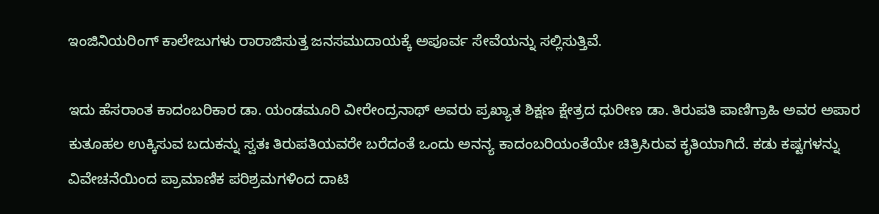ಇಂಜಿನಿಯರಿಂಗ್‌ ಕಾಲೇಜುಗಳು ರಾರಾಜಿಸುತ್ತ ಜನಸಮುದಾಯಕ್ಕೆ ಅಪೂರ್ವ ಸೇವೆಯನ್ನು ಸಲ್ಲಿಸುತ್ತಿವೆ.

ಇದು ಹೆಸರಾಂತ ಕಾದಂಬರಿಕಾರ ಡಾ. ಯಂಡಮೂರಿ ವೀರೇಂದ್ರನಾಥ್ ಅವರು ಪ್ರಖ್ಯಾತ ಶಿಕ್ಷಣ ಕ್ಷೇತ್ರದ ಧುರೀಣ ಡಾ. ತಿರುಪತಿ ಪಾಣಿಗ್ರಾಹಿ ಅವರ ಅಪಾರ ಕುತೂಹಲ ಉಕ್ಕಿಸುವ ಬದುಕನ್ನು ಸ್ವತಃ ತಿರುಪತಿಯವರೇ ಬರೆದಂತೆ ಒಂದು ಅನನ್ಯ ಕಾದಂಬರಿಯಂತೆಯೇ ಚಿತ್ರಿಸಿರುವ ಕೃತಿಯಾಗಿದೆ. ಕಡು ಕಷ್ಟಗಳನ್ನು ವಿವೇಚನೆಯಿಂದ ಪ್ರಾಮಾಣಿಕ ಪರಿಶ್ರಮಗಳಿಂದ ದಾಟಿ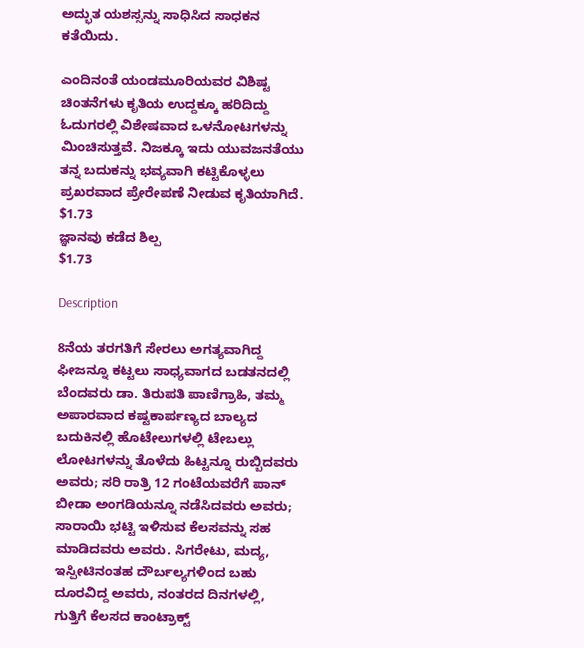ಅದ್ಭುತ ಯಶಸ್ಸನ್ನು ಸಾಧಿಸಿದ ಸಾಧಕನ ಕತೆಯಿದು.

ಎಂದಿನಂತೆ ಯಂಡಮೂರಿಯವರ ವಿಶಿಷ್ಟ ಚಿಂತನೆಗಳು ಕೃತಿಯ ಉದ್ದಕ್ಕೂ ಹರಿದಿದ್ದು ಓದುಗರಲ್ಲಿ ವಿಶೇಷವಾದ ಒಳನೋಟಗಳನ್ನು ಮಿಂಚಿಸುತ್ತವೆ. ನಿಜಕ್ಕೂ ಇದು ಯುವಜನತೆಯು ತನ್ನ ಬದುಕನ್ನು ಭವ್ಯವಾಗಿ ಕಟ್ಟಿಕೊಳ್ಳಲು ಪ್ರಖರವಾದ ಪ್ರೇರೇಪಣೆ ನೀಡುವ ಕೃತಿಯಾಗಿದೆ.
$1.73
ಜ್ಞಾನವು ಕಡೆದ ಶಿಲ್ಪ
$1.73

Description

8ನೆಯ ತರಗತಿಗೆ ಸೇರಲು ಅಗತ್ಯವಾಗಿದ್ದ ಫೀಜನ್ನೂ ಕಟ್ಟಲು ಸಾಧ್ಯವಾಗದ ಬಡತನದಲ್ಲಿ ಬೆಂದವರು ಡಾ. ತಿರುಪತಿ ಪಾಣಿಗ್ರಾಹಿ, ತಮ್ಮ ಅಪಾರವಾದ ಕಷ್ಟಕಾರ್ಪಣ್ಯದ ಬಾಲ್ಯದ ಬದುಕಿನಲ್ಲಿ ಹೊಟೇಲುಗಳಲ್ಲಿ ಟೇಬಲ್ಲು ಲೋಟಗಳನ್ನು ತೊಳೆದು ಹಿಟ್ಟನ್ನೂ ರುಬ್ಬಿದವರು ಅವರು; ಸರಿ ರಾತ್ರಿ 12 ಗಂಟೆಯವರೆಗೆ ಪಾನ್ ಬೀಡಾ ಅಂಗಡಿಯನ್ನೂ ನಡೆಸಿದವರು ಅವರು; ಸಾರಾಯಿ ಭಟ್ಟಿ ಇಳಿಸುವ ಕೆಲಸವನ್ನು ಸಹ ಮಾಡಿದವರು ಅವರು. ಸಿಗರೇಟು, ಮದ್ಯ, ಇಸ್ಪೀಟಿನಂತಹ ದೌರ್ಬಲ್ಯಗಳಿಂದ ಬಹು ದೂರವಿದ್ದ ಅವರು, ನಂತರದ ದಿನಗಳಲ್ಲಿ, ಗುತ್ತಿಗೆ ಕೆಲಸದ ಕಾಂಟ್ರಾಕ್ಟ್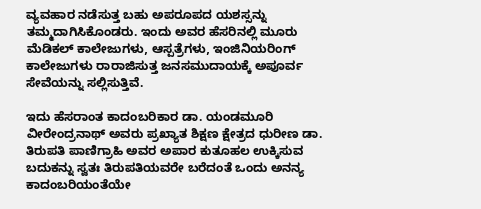ವ್ಯವಹಾರ ನಡೆಸುತ್ತ ಬಹು ಅಪರೂಪದ ಯಶಸ್ಸನ್ನು ತಮ್ಮದಾಗಿಸಿಕೊಂಡರು. ಇಂದು ಅವರ ಹೆಸರಿನಲ್ಲಿ ಮೂರು ಮೆಡಿಕಲ್ ಕಾಲೇಜುಗಳು, ಆಸ್ಪತ್ರೆಗಳು, ಇಂಜಿನಿಯರಿಂಗ್‌ ಕಾಲೇಜುಗಳು ರಾರಾಜಿಸುತ್ತ ಜನಸಮುದಾಯಕ್ಕೆ ಅಪೂರ್ವ ಸೇವೆಯನ್ನು ಸಲ್ಲಿಸುತ್ತಿವೆ.

ಇದು ಹೆಸರಾಂತ ಕಾದಂಬರಿಕಾರ ಡಾ. ಯಂಡಮೂರಿ ವೀರೇಂದ್ರನಾಥ್ ಅವರು ಪ್ರಖ್ಯಾತ ಶಿಕ್ಷಣ ಕ್ಷೇತ್ರದ ಧುರೀಣ ಡಾ. ತಿರುಪತಿ ಪಾಣಿಗ್ರಾಹಿ ಅವರ ಅಪಾರ ಕುತೂಹಲ ಉಕ್ಕಿಸುವ ಬದುಕನ್ನು ಸ್ವತಃ ತಿರುಪತಿಯವರೇ ಬರೆದಂತೆ ಒಂದು ಅನನ್ಯ ಕಾದಂಬರಿಯಂತೆಯೇ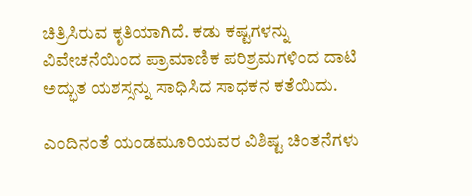ಚಿತ್ರಿಸಿರುವ ಕೃತಿಯಾಗಿದೆ. ಕಡು ಕಷ್ಟಗಳನ್ನು ವಿವೇಚನೆಯಿಂದ ಪ್ರಾಮಾಣಿಕ ಪರಿಶ್ರಮಗಳಿಂದ ದಾಟಿ ಅದ್ಭುತ ಯಶಸ್ಸನ್ನು ಸಾಧಿಸಿದ ಸಾಧಕನ ಕತೆಯಿದು.

ಎಂದಿನಂತೆ ಯಂಡಮೂರಿಯವರ ವಿಶಿಷ್ಟ ಚಿಂತನೆಗಳು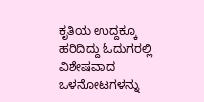ಕೃತಿಯ ಉದ್ದಕ್ಕೂ ಹರಿದಿದ್ದು ಓದುಗರಲ್ಲಿ ವಿಶೇಷವಾದ ಒಳನೋಟಗಳನ್ನು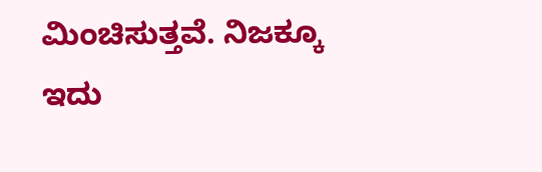ಮಿಂಚಿಸುತ್ತವೆ. ನಿಜಕ್ಕೂ ಇದು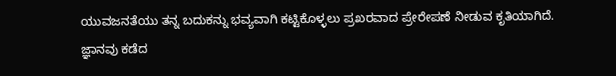ಯುವಜನತೆಯು ತನ್ನ ಬದುಕನ್ನು ಭವ್ಯವಾಗಿ ಕಟ್ಟಿಕೊಳ್ಳಲು ಪ್ರಖರವಾದ ಪ್ರೇರೇಪಣೆ ನೀಡುವ ಕೃತಿಯಾಗಿದೆ.
ಜ್ಞಾನವು ಕಡೆದ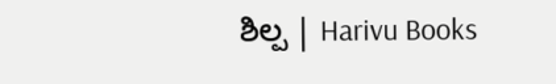ಶಿಲ್ಪ | Harivu Books